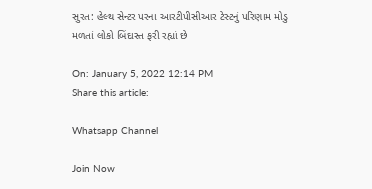સુરત: હેલ્થ સેન્ટર પરના આરટીપીસીઆર ટેસ્ટનું પરિણામ મોડુ મળતાં લોકો બિંદાસ્ત ફરી રહ્યાં છે

On: January 5, 2022 12:14 PM
Share this article:

Whatsapp Channel

Join Now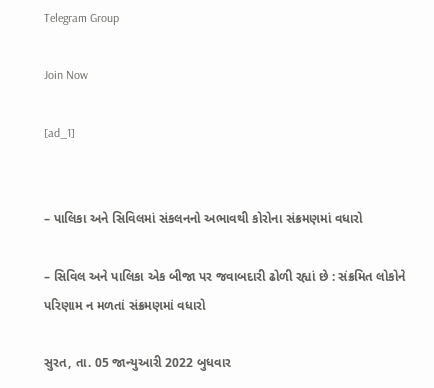Telegram Group

Join Now

[ad_1]


– પાલિકા અને સિવિલમાં સંકલનનો અભાવથી કોરોના સંક્રમણમાં વધારો

– સિવિલ અને પાલિકા એક બીજા પર જવાબદારી ઢોળી રહ્યાં છે : સંક્રમિત લોકોને પરિણામ ન મળતાં સંક્રમણમાં વધારો

સુરત, તા. 05 જાન્યુઆરી 2022 બુધવાર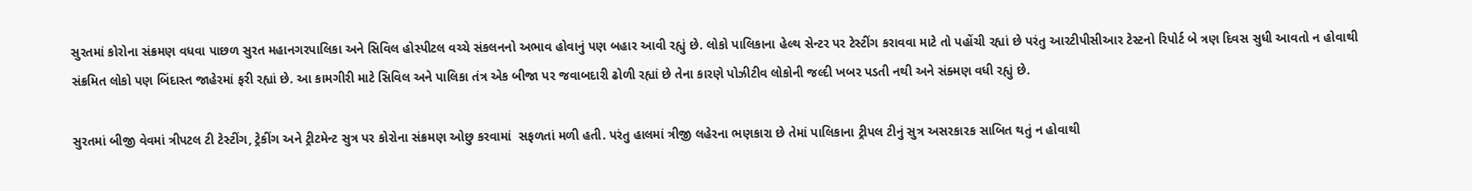સુરતમાં કોરોના સંક્રમણ વધવા પાછળ સુરત મહાનગરપાલિકા અને સિવિલ હોસ્પીટલ વચ્ચે સંકલનનો અભાવ હોવાનું પણ બહાર આવી રહ્યું છે. લોકો પાલિકાના હેલ્થ સેન્ટર પર ટેસ્ટીંગ કરાવવા માટે તો પહોંચી રહ્યાં છે પરંતુ આરટીપીસીઆર ટેસ્ટનો રિપોર્ટ બે ત્રણ દિવસ સુધી આવતો ન હોવાથી સંક્રમિત લોકો પણ બિંદાસ્ત જાહેરમાં ફરી રહ્યાં છે. આ કામગીરી માટે સિવિલ અને પાલિકા તંત્ર એક બીજા પર જવાબદારી ઢોળી રહ્યાં છે તેના કારણે પોઝીટીવ લોકોની જલ્દી ખબર પડતી નથી અને સંક્મણ વધી રહ્યું છે.

સુરતમાં બીજી વેવમાં ત્રીપટલ ટી ટેસ્ટીંગ, ટ્રેકીંગ અને ટ્રીટમેન્ટ સુત્ર પર કોરોના સંક્રમણ ઓછુ કરવામાં  સફળતાં મળી હતી. પરંતુ હાલમાં ત્રીજી લહેરના ભણકારા છે તેમાં પાલિકાના ટ્રીપલ ટીનું સુત્ર અસરકારક સાબિત થતું ન હોવાથી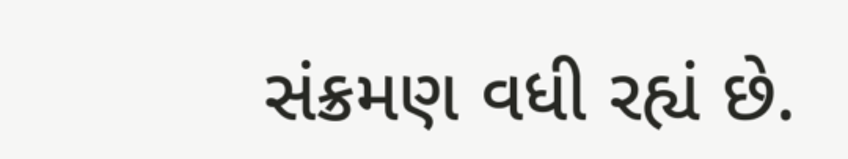સંક્રમણ વધી રહ્યં છે.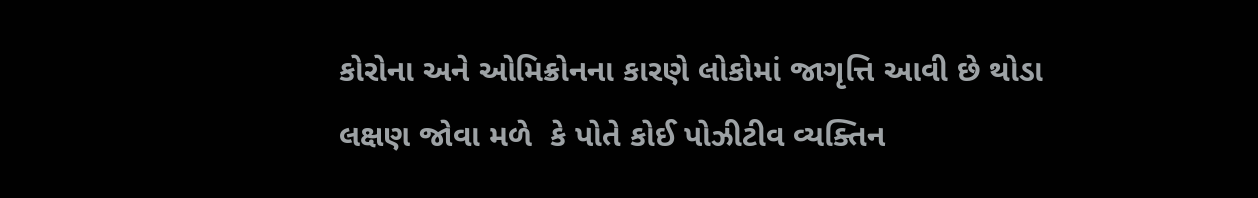કોરોના અને ઓમિક્રોનના કારણે લોકોમાં જાગૃત્તિ આવી છે થોડા લક્ષણ જોવા મળે  કે પોતે કોઈ પોઝીટીવ વ્યક્તિન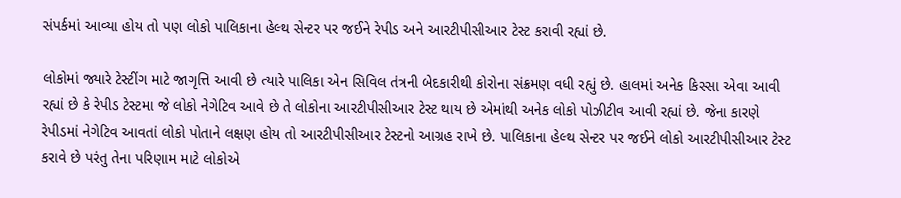સંપર્કમાં આવ્યા હોય તો પણ લોકો પાલિકાના હેલ્થ સેન્ટર પર જઈને રેપીડ અને આરટીપીસીઆર ટેસ્ટ કરાવી રહ્યાં છે.

લોકોમાં જ્યારે ટેસ્ટીંગ માટે જાગૃત્તિ આવી છે ત્યારે પાલિકા એન સિવિલ તંત્રની બેદકારીથી કોરોના સંક્રમણ વધી રહ્યું છે. હાલમાં અનેક કિસ્સા એવા આવી રહ્યાં છે કે રેપીડ ટેસ્ટમા જે લોકો નેગેટિવ આવે છે તે લોકોના આરટીપીસીઆર ટેસ્ટ થાય છે એમાંથી અનેક લોકો પોઝીટીવ આવી રહ્યાં છે. જેના કારણે રેપીડમાં નેગેટિવ આવતાં લોકો પોતાને લક્ષણ હોય તો આરટીપીસીઆર ટેસ્ટનો આગ્રહ રાખે છે. પાલિકાના હેલ્થ સેન્ટર પર જઈને લોકો આરટીપીસીઆર ટેસ્ટ કરાવે છે પરંતુ તેના પરિણામ માટે લોકોએ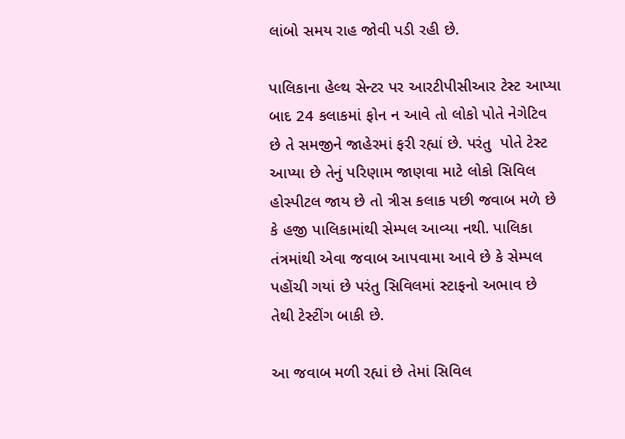લાંબો સમય રાહ જોવી પડી રહી છે.

પાલિકાના હેલ્થ સેન્ટર પર આરટીપીસીઆર ટેસ્ટ આપ્યા બાદ 24 કલાકમાં ફોન ન આવે તો લોકો પોતે નેગેટિવ છે તે સમજીને જાહેરમાં ફરી રહ્યાં છે. પરંતુ  પોતે ટેસ્ટ આપ્યા છે તેનું પરિણામ જાણવા માટે લોકો સિવિલ હોસ્પીટલ જાય છે તો ત્રીસ કલાક પછી જવાબ મળે છે કે હજી પાલિકામાંથી સેમ્પલ આવ્યા નથી. પાલિકા તંત્રમાંથી એવા જવાબ આપવામા આવે છે કે સેમ્પલ પહોંચી ગયાં છે પરંતુ સિવિલમાં સ્ટાફનો અભાવ છે તેથી ટેસ્ટીંગ બાકી છે.

આ જવાબ મળી રહ્યાં છે તેમાં સિવિલ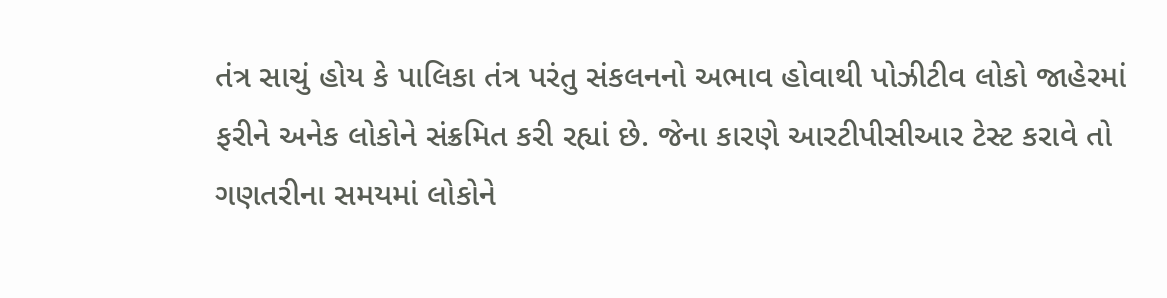તંત્ર સાચું હોય કે પાલિકા તંત્ર પરંતુ સંકલનનો અભાવ હોવાથી પોઝીટીવ લોકો જાહેરમાં ફરીને અનેક લોકોને સંક્રમિત કરી રહ્યાં છે. જેના કારણે આરટીપીસીઆર ટેસ્ટ કરાવે તો ગણતરીના સમયમાં લોકોને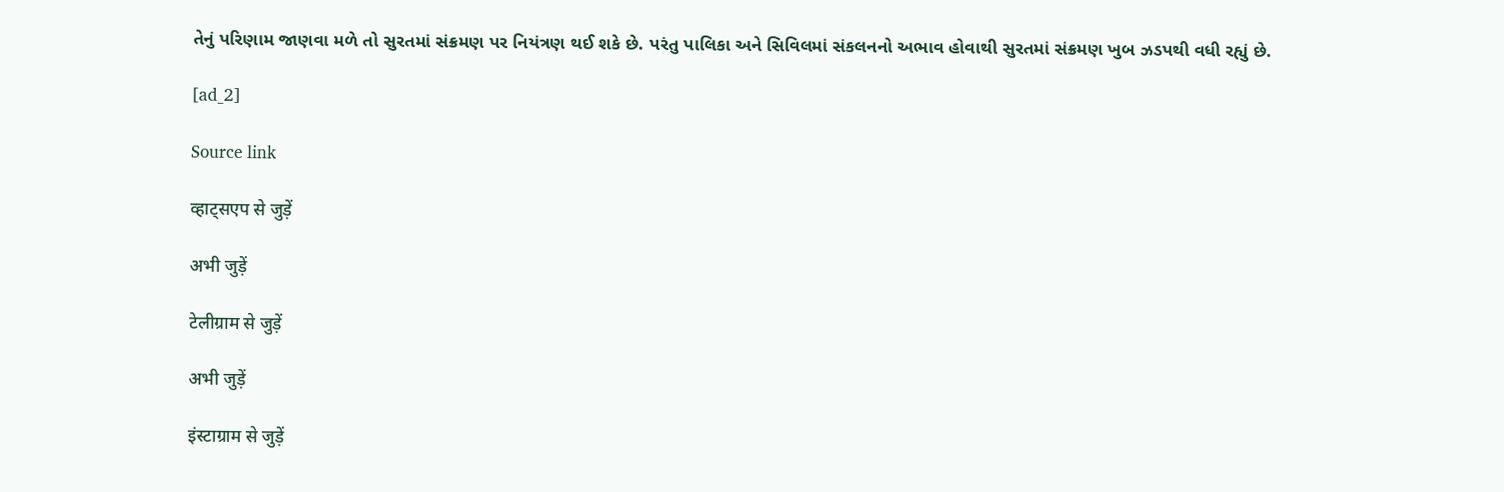તેનું પરિણામ જાણવા મળે તો સુરતમાં સંક્રમણ પર નિયંત્રણ થઈ શકે છે. પરંતુ પાલિકા અને સિવિલમાં સંકલનનો અભાવ હોવાથી સુરતમાં સંક્રમણ ખુબ ઝડપથી વધી રહ્યું છે.

[ad_2]

Source link

व्हाट्सएप से जुड़ें

अभी जुड़ें

टेलीग्राम से जुड़ें

अभी जुड़ें

इंस्टाग्राम से जुड़ें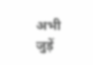अभी जुड़ें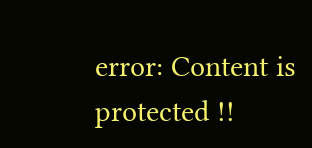error: Content is protected !!